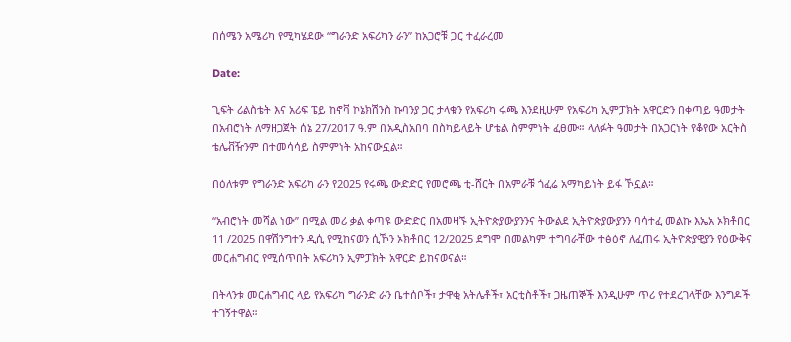በሰሜን አሜሪካ የሚካሄደው “ግራንድ አፍሪካን ራን” ከአጋሮቹ ጋር ተፈራረመ

Date:

ጊፍት ሪልስቴት እና አሪፍ ፔይ ከኖቫ ኮኔክሽንስ ኩባንያ ጋር ታላቁን የአፍሪካ ሩጫ እንደዚሁም የአፍሪካ ኢምፓክት አዋርድን በቀጣይ ዓመታት በአብሮነት ለማዘጋጀት ሰኔ 27/2017 ዓ.ም በአዲስአበባ በስካይላይት ሆቴል ስምምነት ፈፀሙ። ላለፉት ዓመታት በአጋርነት የቆየው አርትስ ቴሌቭዥንም በተመሳሳይ ስምምነት አከናውኗል።

በዕለቱም የግራንድ አፍሪካ ራን የ2025 የሩጫ ውድድር የመሮጫ ቲ-ሸርት በአምራቹ ጎፈሬ አማካይነት ይፋ ኾኗል።

“አብሮነት መሻል ነው” በሚል መሪ ቃል ቀጣዩ ውድድር በአመዛኙ ኢትዮጵያውያንንና ትውልደ ኢትዮጵያውያንን ባሳተፈ መልኩ እኤአ ኦክቶበር 11 /2025 በዋሽንግተን ዲሲ የሚከናወን ሲኾን ኦክቶበር 12/2025 ደግሞ በመልካም ተግባራቸው ተፅዕኖ ለፈጠሩ ኢትዮጵያዊያን የዕውቅና መርሐግብር የሚሰጥበት አፍሪካን ኢምፓክት አዋርድ ይከናወናል።

በትላንቱ መርሐግብር ላይ የአፍሪካ ግራንድ ራን ቤተሰቦች፣ ታዋቂ አትሌቶች፣ አርቲስቶች፣ ጋዜጠኞች እንዲሁም ጥሪ የተደረገላቸው እንግዶች ተገኝተዋል።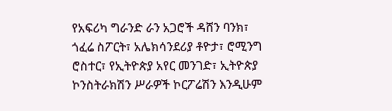የአፍሪካ ግራንድ ራን አጋሮች ዳሸን ባንክ፣ ጎፈሬ ስፖርት፣ አሌክሳንደሪያ ቶዮታ፣ ሮሚንግ ሮስተር፣ የኢትዮጵያ አየር መንገድ፣ ኢትዮጵያ ኮንስትራክሽን ሥራዎች ኮርፖሬሽን እንዲሁም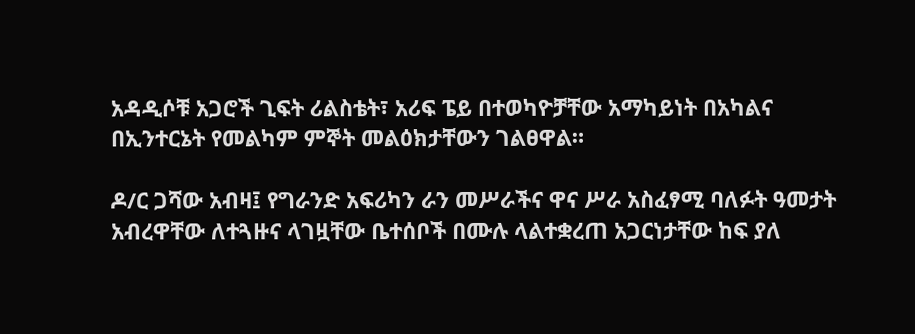አዳዲሶቹ አጋሮች ጊፍት ሪልስቴት፣ አሪፍ ፔይ በተወካዮቻቸው አማካይነት በአካልና በኢንተርኔት የመልካም ምኞት መልዕክታቸውን ገልፀዋል።

ዶ/ር ጋሻው አብዛ፤ የግራንድ አፍሪካን ራን መሥራችና ዋና ሥራ አስፈፃሚ ባለፉት ዓመታት አብረዋቸው ለተጓዙና ላገዟቸው ቤተሰቦች በሙሉ ላልተቋረጠ አጋርነታቸው ከፍ ያለ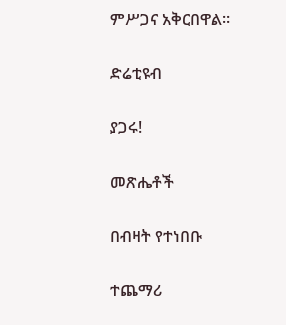ምሥጋና አቅርበዋል።

ድሬቲዩብ

ያጋሩ!

መጽሔቶች

በብዛት የተነበቡ

ተጨማሪ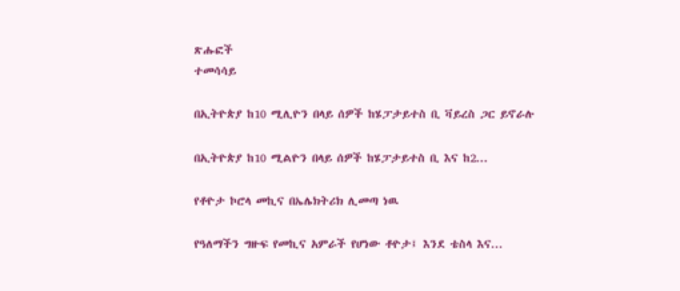ጽሑፎች
ተመሳሳይ

በኢትዮጵያ ከ10 ሚሊዮን በላይ ሰዎች ከሄፓታይተስ ቢ ቫይረስ ጋር ይኖራሉ

በኢትዮጵያ ከ10 ሚልዮን በላይ ሰዎች ከሄፓታይተስ ቢ እና ከ2...

የቶዮታ ኮሮላ መኪና በኤሌክትሪክ ሊመጣ ነዉ

የዓለማችን ግዙፍ የመኪና አምራች የሆነው ቶዮታ፤ እንደ ቴስላ እና...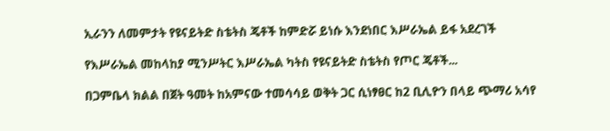ኢራንን ለመምታት የዩናይትድ ስቴትስ ጄቶች ከምድሯ ይነሱ እንደነበር እሥራኤል ይፋ አደረገች

የእሥራኤል መከላከያ ሚንሥትር እሥራኤል ካትስ የዩናይትድ ስቴትስ የጦር ጄቶች...

በጋምቤላ ክልል በጀት ዓመት ከአምናው ተመሳሳይ ወቅት ጋር ሲነፃፀር ከ2 ቢሊዮን በላይ ጭማሪ አሳየ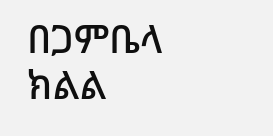በጋምቤላ ክልል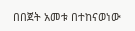በበጀት አመቱ በተከናወነው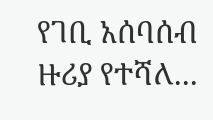የገቢ አሰባሰብ ዙሪያ የተሻለ...